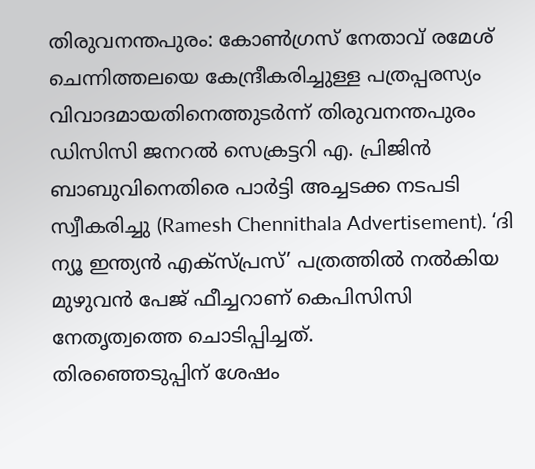തിരുവനന്തപുരം: കോൺഗ്രസ് നേതാവ് രമേശ് ചെന്നിത്തലയെ കേന്ദ്രീകരിച്ചുള്ള പത്രപ്പരസ്യം വിവാദമായതിനെത്തുടർന്ന് തിരുവനന്തപുരം ഡിസിസി ജനറൽ സെക്രട്ടറി എ. പ്രിജിൻ ബാബുവിനെതിരെ പാർട്ടി അച്ചടക്ക നടപടി സ്വീകരിച്ചു (Ramesh Chennithala Advertisement). ‘ദി ന്യൂ ഇന്ത്യൻ എക്സ്പ്രസ്’ പത്രത്തിൽ നൽകിയ മുഴുവൻ പേജ് ഫീച്ചറാണ് കെപിസിസി നേതൃത്വത്തെ ചൊടിപ്പിച്ചത്.
തിരഞ്ഞെടുപ്പിന് ശേഷം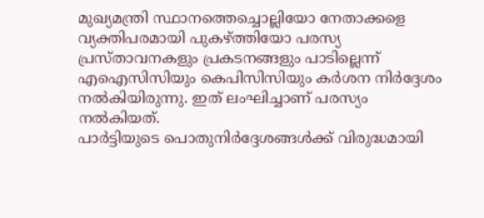മുഖ്യമന്ത്രി സ്ഥാനത്തെച്ചൊല്ലിയോ നേതാക്കളെ വ്യക്തിപരമായി പുകഴ്ത്തിയോ പരസ്യ പ്രസ്താവനകളും പ്രകടനങ്ങളും പാടില്ലെന്ന് എഐസിസിയും കെപിസിസിയും കർശന നിർദ്ദേശം നൽകിയിരുന്നു. ഇത് ലംഘിച്ചാണ് പരസ്യം നൽകിയത്.
പാർട്ടിയുടെ പൊതുനിർദ്ദേശങ്ങൾക്ക് വിരുദ്ധമായി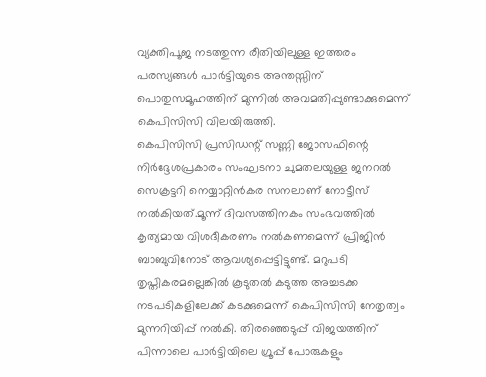വ്യക്തിപൂജ നടത്തുന്ന രീതിയിലുള്ള ഇത്തരം പരസ്യങ്ങൾ പാർട്ടിയുടെ അന്തസ്സിന് പൊതുസമൂഹത്തിന് മുന്നിൽ അവമതിപ്പുണ്ടാക്കുമെന്ന് കെപിസിസി വിലയിരുത്തി.
കെപിസിസി പ്രസിഡന്റ് സണ്ണി ജോസഫിന്റെ നിർദ്ദേശപ്രകാരം സംഘടനാ ചുമതലയുള്ള ജനറൽ സെക്രട്ടറി നെയ്യാറ്റിൻകര സനലാണ് നോട്ടീസ് നൽകിയത്.മൂന്ന് ദിവസത്തിനകം സംഭവത്തിൽ കൃത്യമായ വിശദീകരണം നൽകണമെന്ന് പ്രിജിൻ ബാബുവിനോട് ആവശ്യപ്പെട്ടിട്ടുണ്ട്. മറുപടി തൃപ്തികരമല്ലെങ്കിൽ കൂടുതൽ കടുത്ത അച്ചടക്ക നടപടികളിലേക്ക് കടക്കുമെന്ന് കെപിസിസി നേതൃത്വം മുന്നറിയിപ്പ് നൽകി. തിരഞ്ഞെടുപ്പ് വിജയത്തിന് പിന്നാലെ പാർട്ടിയിലെ ഗ്രൂപ്പ് പോരുകളും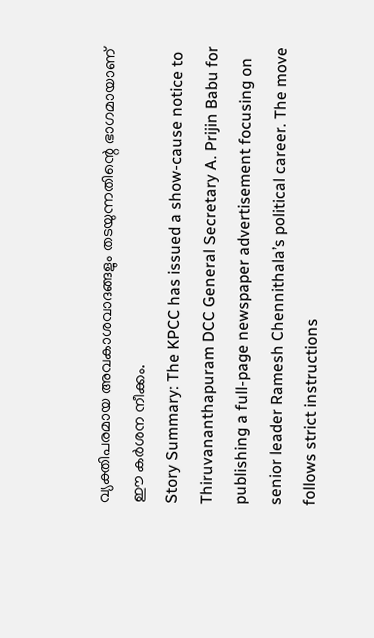വ്യക്തിപരമായ അവകാശവാദങ്ങളും തടയുന്നതിന്റെ ഭാഗമായാണ് ഈ കർശന നീക്കം.
Story Summary: The KPCC has issued a show-cause notice to Thiruvananthapuram DCC General Secretary A. Prijin Babu for publishing a full-page newspaper advertisement focusing on senior leader Ramesh Chennithala’s political career. The move follows strict instructions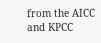from the AICC and KPCC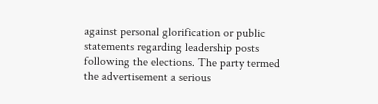against personal glorification or public statements regarding leadership posts following the elections. The party termed the advertisement a serious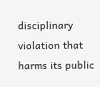disciplinary violation that harms its public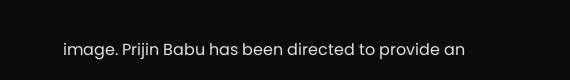image. Prijin Babu has been directed to provide an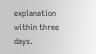explanation within three days.